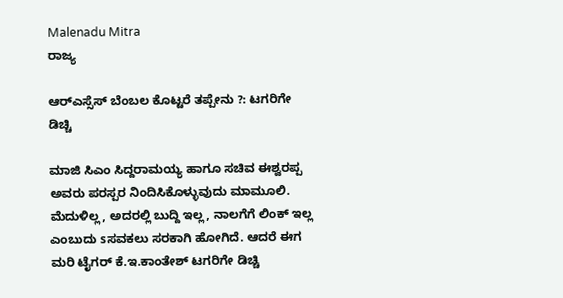Malenadu Mitra
ರಾಜ್ಯ

ಆರ್‌ಎಸ್ಸೆಸ್ ಬೆಂಬಲ ಕೊಟ್ಟರೆ ತಪ್ಪೇನು ?: ಟಗರಿಗೇ ಡಿಚ್ಚಿ

ಮಾಜಿ ಸಿಎಂ ಸಿದ್ದರಾಮಯ್ಯ ಹಾಗೂ ಸಚಿವ ಈಶ್ವರಪ್ಪ ಅವರು ಪರಸ್ಪರ ನಿಂದಿಸಿಕೊಳ್ಳುವುದು ಮಾಮೂಲಿ. ಮೆದುಳಿಲ್ಲ, ಅದರಲ್ಲಿ ಬುದ್ದಿ ಇಲ್ಲ, ನಾಲಗೆಗೆ ಲಿಂಕ್ ಇಲ್ಲ ಎಂಬುದು sಸವಕಲು ಸರಕಾಗಿ ಹೋಗಿದೆ. ಆದರೆ ಈಗ ಮರಿ ಟೈಗರ್ ಕೆ.ಇ.ಕಾಂತೇಶ್ ಟಗರಿಗೇ ಡಿಚ್ಚಿ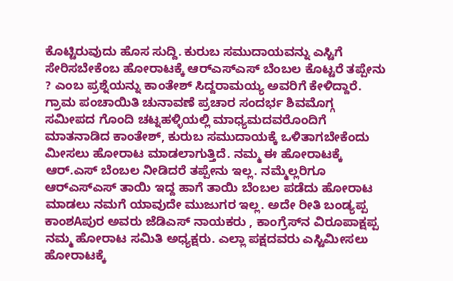ಕೊಟ್ಟಿರುವುದು ಹೊಸ ಸುದ್ದಿ. ಕುರುಬ ಸಮುದಾಯವನ್ನು ಎಸ್ಟಿಗೆ ಸೇರಿಸಬೇಕೆಂಬ ಹೋರಾಟಕ್ಕೆ ಆರ್‌ಎಸ್‌ಎಸ್ ಬೆಂಬಲ ಕೊಟ್ಟರೆ ತಪ್ಪೇನು ? ಎಂಬ ಪ್ರಶ್ನೆಯನ್ನು ಕಾಂತೇಶ್ ಸಿದ್ದರಾಮಯ್ಯ ಅವರಿಗೆ ಕೇಳಿದ್ದಾರೆ.
ಗ್ರಾಮ ಪಂಚಾಯಿತಿ ಚುನಾವಣೆ ಪ್ರಚಾರ ಸಂದರ್ಭ ಶಿವಮೊಗ್ಗ ಸಮೀಪದ ಗೊಂದಿ ಚಟ್ನಹಳ್ಳಿಯಲ್ಲಿ ಮಾಧ್ಯಮದವರೊಂದಿಗೆ ಮಾತನಾಡಿದ ಕಾಂತೇಶ್, ಕುರುಬ ಸಮುದಾಯಕ್ಕೆ ಒಳಿತಾಗಬೇಕೆಂದು ಮೀಸಲು ಹೋರಾಟ ಮಾಡಲಾಗುತ್ತಿದೆ. ನಮ್ಮ ಈ ಹೋರಾಟಕ್ಕೆ ಆರ್.ಎಸ್ ಬೆಂಬಲ ನೀಡಿದರೆ ತಪ್ಪೇನು ಇಲ್ಲ. ನಮ್ಮೆಲ್ಲರಿಗೂ ಆರ್‌ಎಸ್‌ಎಸ್ ತಾಯಿ ಇದ್ದ ಹಾಗೆ ತಾಯಿ ಬೆಂಬಲ ಪಡೆದು ಹೋರಾಟ ಮಾಡಲು ನಮಗೆ ಯಾವುದೇ ಮುಜುಗರ ಇಲ್ಲ. ಅದೇ ರೀತಿ ಬಂಡ್ಯಪ್ಪ ಕಾಂಶAಪುರ ಅವರು ಜೆಡಿಎಸ್ ನಾಯಕರು , ಕಾಂಗ್ರೆಸ್‌ನ ವಿರೂಪಾಕ್ಷಪ್ಪ ನಮ್ಮ ಹೋರಾಟ ಸಮಿತಿ ಅಧ್ಯಕ್ಷರು. ಎಲ್ಲಾ ಪಕ್ಷದವರು ಎಸ್ಟಿಮೀಸಲು ಹೋರಾಟಕ್ಕೆ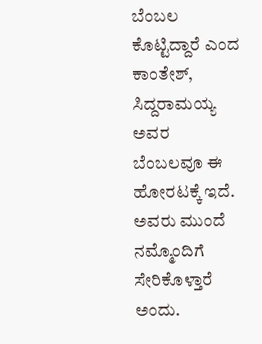ಬೆಂಬಲ ಕೊಟ್ಟಿದ್ದಾರೆ ಎಂದ ಕಾಂತೇಶ್, ಸಿದ್ದರಾಮಯ್ಯ ಅವರ ಬೆಂಬಲವೂ ಈ ಹೋರಟಕ್ಕೆ ಇದೆ. ಅವರು ಮುಂದೆ ನಮ್ಮೊಂದಿಗೆ ಸೇರಿಕೊಳ್ತಾರೆ ಅಂದು.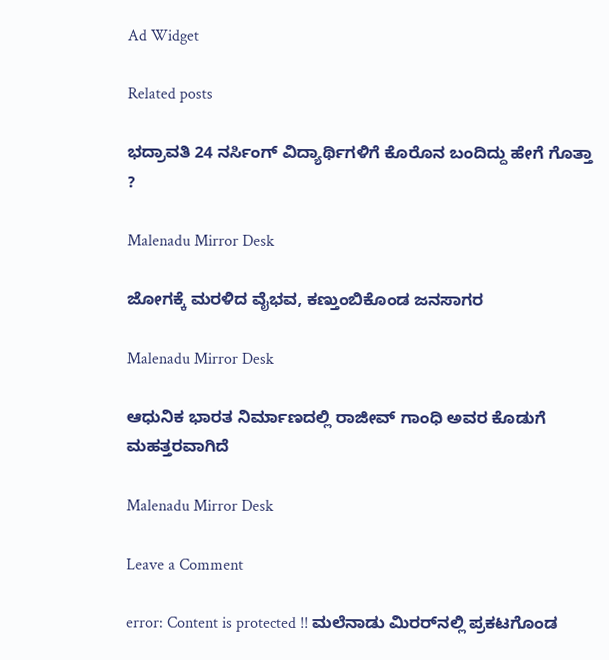Ad Widget

Related posts

ಭದ್ರಾವತಿ 24 ನರ್ಸಿಂಗ್ ವಿದ್ಯಾರ್ಥಿಗಳಿಗೆ ಕೊರೊನ ಬಂದಿದ್ದು ಹೇಗೆ ಗೊತ್ತಾ ?

Malenadu Mirror Desk

ಜೋಗಕ್ಕೆ ಮರಳಿದ ವೈಭವ, ಕಣ್ತುಂಬಿಕೊಂಡ ಜನಸಾಗರ

Malenadu Mirror Desk

ಆಧುನಿಕ ಭಾರತ ನಿರ್ಮಾಣದಲ್ಲಿ ರಾಜೀವ್ ಗಾಂಧಿ ಅವರ ಕೊಡುಗೆ ಮಹತ್ತರವಾಗಿದೆ

Malenadu Mirror Desk

Leave a Comment

error: Content is protected !! ಮಲೆನಾಡು ಮಿರರ್‌ನಲ್ಲಿ ಪ್ರಕಟಗೊಂಡ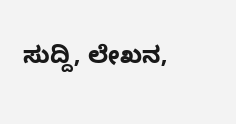ಸುದ್ದಿ, ಲೇಖನ,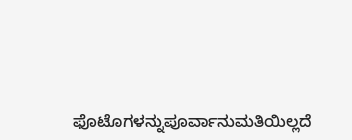ಫೊಟೊಗಳನ್ನುಪೂರ್ವಾನುಮತಿಯಿಲ್ಲದೆ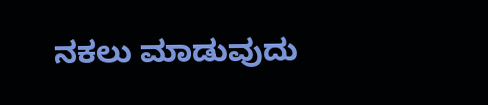ನಕಲು ಮಾಡುವುದು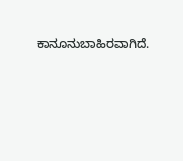ಕಾನೂನುಬಾಹಿರವಾಗಿದೆ.